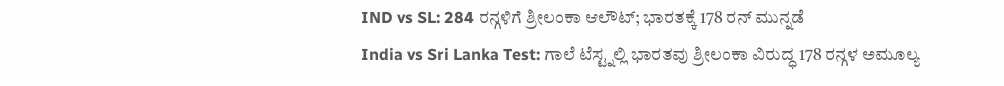IND vs SL: 284 ರನ್ಗಳಿಗೆ ಶ್ರೀಲಂಕಾ ಆಲೌಟ್; ಭಾರತಕ್ಕೆ 178 ರನ್ ಮುನ್ನಡೆ
India vs Sri Lanka Test: ಗಾಲೆ ಟೆಸ್ಟ್ನಲ್ಲಿ ಭಾರತವು ಶ್ರೀಲಂಕಾ ವಿರುದ್ಧ 178 ರನ್ಗಳ ಅಮೂಲ್ಯ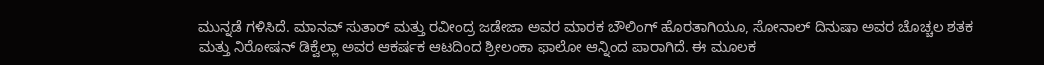ಮುನ್ನಡೆ ಗಳಿಸಿದೆ. ಮಾನವ್ ಸುತಾರ್ ಮತ್ತು ರವೀಂದ್ರ ಜಡೇಜಾ ಅವರ ಮಾರಕ ಬೌಲಿಂಗ್ ಹೊರತಾಗಿಯೂ, ಸೋನಾಲ್ ದಿನುಷಾ ಅವರ ಚೊಚ್ಚಲ ಶತಕ ಮತ್ತು ನಿರೋಷನ್ ಡಿಕ್ವೆಲ್ಲಾ ಅವರ ಆಕರ್ಷಕ ಆಟದಿಂದ ಶ್ರೀಲಂಕಾ ಫಾಲೋ ಆನ್ನಿಂದ ಪಾರಾಗಿದೆ. ಈ ಮೂಲಕ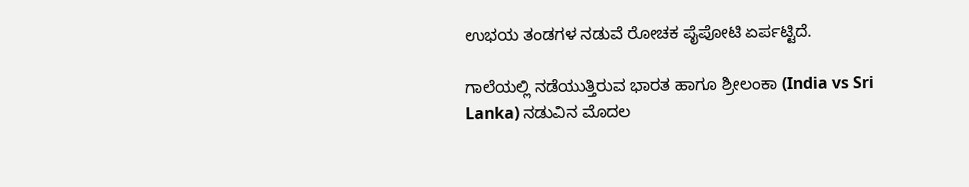ಉಭಯ ತಂಡಗಳ ನಡುವೆ ರೋಚಕ ಪೈಪೋಟಿ ಏರ್ಪಟ್ಟಿದೆ.

ಗಾಲೆಯಲ್ಲಿ ನಡೆಯುತ್ತಿರುವ ಭಾರತ ಹಾಗೂ ಶ್ರೀಲಂಕಾ (India vs Sri Lanka) ನಡುವಿನ ಮೊದಲ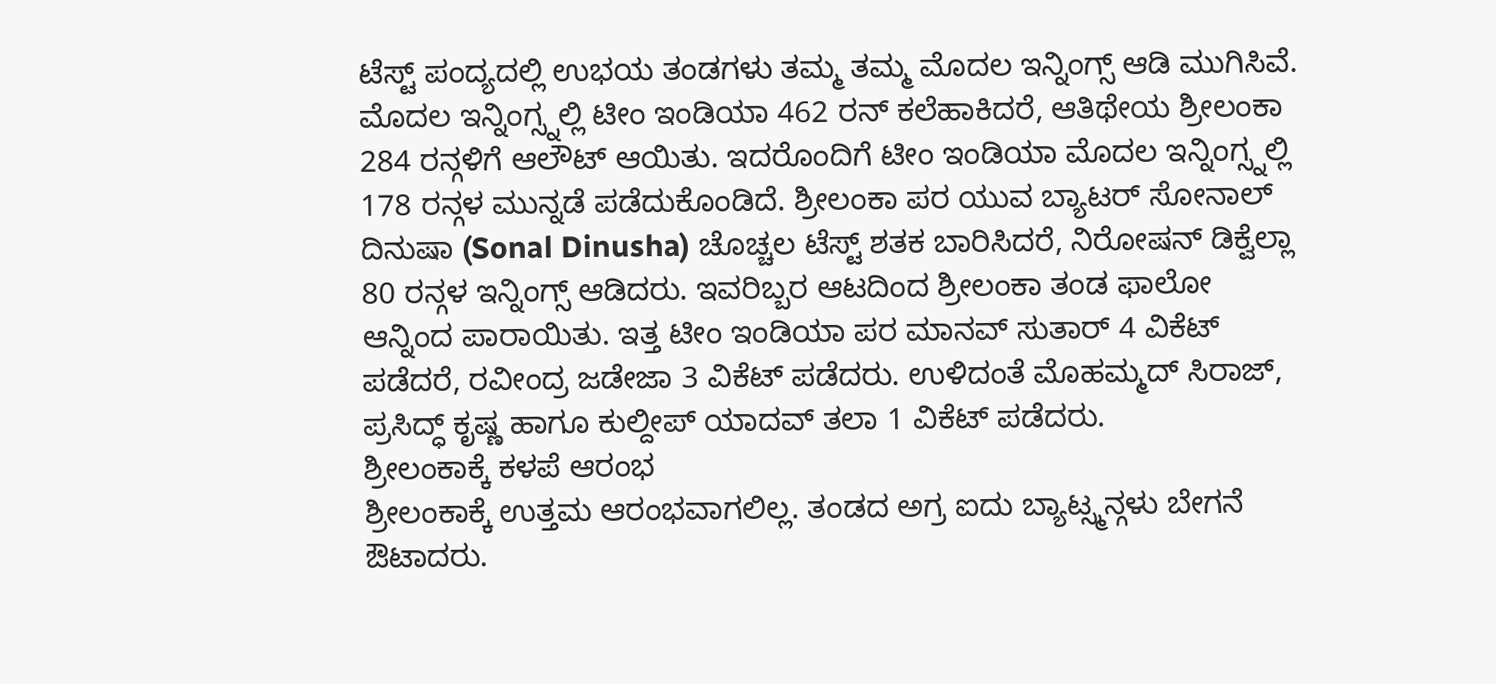ಟೆಸ್ಟ್ ಪಂದ್ಯದಲ್ಲಿ ಉಭಯ ತಂಡಗಳು ತಮ್ಮ ತಮ್ಮ ಮೊದಲ ಇನ್ನಿಂಗ್ಸ್ ಆಡಿ ಮುಗಿಸಿವೆ. ಮೊದಲ ಇನ್ನಿಂಗ್ಸ್ನಲ್ಲಿ ಟೀಂ ಇಂಡಿಯಾ 462 ರನ್ ಕಲೆಹಾಕಿದರೆ, ಆತಿಥೇಯ ಶ್ರೀಲಂಕಾ 284 ರನ್ಗಳಿಗೆ ಆಲೌಟ್ ಆಯಿತು. ಇದರೊಂದಿಗೆ ಟೀಂ ಇಂಡಿಯಾ ಮೊದಲ ಇನ್ನಿಂಗ್ಸ್ನಲ್ಲಿ 178 ರನ್ಗಳ ಮುನ್ನಡೆ ಪಡೆದುಕೊಂಡಿದೆ. ಶ್ರೀಲಂಕಾ ಪರ ಯುವ ಬ್ಯಾಟರ್ ಸೋನಾಲ್ ದಿನುಷಾ (Sonal Dinusha) ಚೊಚ್ಚಲ ಟೆಸ್ಟ್ ಶತಕ ಬಾರಿಸಿದರೆ, ನಿರೋಷನ್ ಡಿಕ್ವೆಲ್ಲಾ 80 ರನ್ಗಳ ಇನ್ನಿಂಗ್ಸ್ ಆಡಿದರು. ಇವರಿಬ್ಬರ ಆಟದಿಂದ ಶ್ರೀಲಂಕಾ ತಂಡ ಫಾಲೋ ಆನ್ನಿಂದ ಪಾರಾಯಿತು. ಇತ್ತ ಟೀಂ ಇಂಡಿಯಾ ಪರ ಮಾನವ್ ಸುತಾರ್ 4 ವಿಕೆಟ್ ಪಡೆದರೆ, ರವೀಂದ್ರ ಜಡೇಜಾ 3 ವಿಕೆಟ್ ಪಡೆದರು. ಉಳಿದಂತೆ ಮೊಹಮ್ಮದ್ ಸಿರಾಜ್, ಪ್ರಸಿದ್ಧ್ ಕೃಷ್ಣ ಹಾಗೂ ಕುಲ್ದೀಪ್ ಯಾದವ್ ತಲಾ 1 ವಿಕೆಟ್ ಪಡೆದರು.
ಶ್ರೀಲಂಕಾಕ್ಕೆ ಕಳಪೆ ಆರಂಭ
ಶ್ರೀಲಂಕಾಕ್ಕೆ ಉತ್ತಮ ಆರಂಭವಾಗಲಿಲ್ಲ. ತಂಡದ ಅಗ್ರ ಐದು ಬ್ಯಾಟ್ಸ್ಮನ್ಗಳು ಬೇಗನೆ ಔಟಾದರು.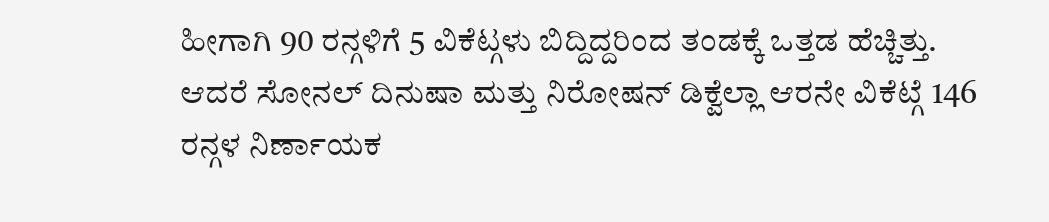ಹೀಗಾಗಿ 90 ರನ್ಗಳಿಗೆ 5 ವಿಕೆಟ್ಗಳು ಬಿದ್ದಿದ್ದರಿಂದ ತಂಡಕ್ಕೆ ಒತ್ತಡ ಹೆಚ್ಚಿತ್ತು. ಆದರೆ ಸೋನಲ್ ದಿನುಷಾ ಮತ್ತು ನಿರೋಷನ್ ಡಿಕ್ವೆಲ್ಲಾ ಆರನೇ ವಿಕೆಟ್ಗೆ 146 ರನ್ಗಳ ನಿರ್ಣಾಯಕ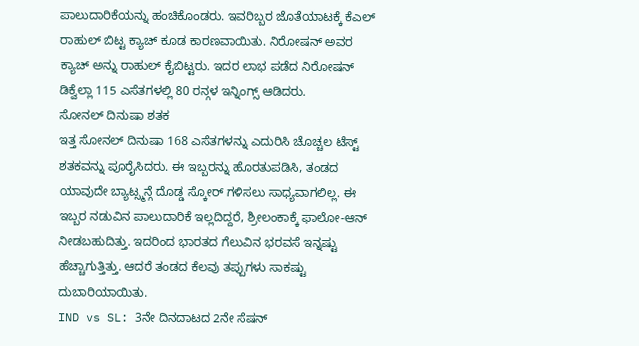ಪಾಲುದಾರಿಕೆಯನ್ನು ಹಂಚಿಕೊಂಡರು. ಇವರಿಬ್ಬರ ಜೊತೆಯಾಟಕ್ಕೆ ಕೆಎಲ್ ರಾಹುಲ್ ಬಿಟ್ಟ ಕ್ಯಾಚ್ ಕೂಡ ಕಾರಣವಾಯಿತು. ನಿರೋಷನ್ ಅವರ ಕ್ಯಾಚ್ ಅನ್ನು ರಾಹುಲ್ ಕೈಬಿಟ್ಟರು. ಇದರ ಲಾಭ ಪಡೆದ ನಿರೋಷನ್ ಡಿಕ್ವೆಲ್ಲಾ 115 ಎಸೆತಗಳಲ್ಲಿ 80 ರನ್ಗಳ ಇನ್ನಿಂಗ್ಸ್ ಆಡಿದರು.
ಸೋನಲ್ ದಿನುಷಾ ಶತಕ
ಇತ್ತ ಸೋನಲ್ ದಿನುಷಾ 168 ಎಸೆತಗಳನ್ನು ಎದುರಿಸಿ ಚೊಚ್ಚಲ ಟೆಸ್ಟ್ ಶತಕವನ್ನು ಪೂರೈಸಿದರು. ಈ ಇಬ್ಬರನ್ನು ಹೊರತುಪಡಿಸಿ, ತಂಡದ ಯಾವುದೇ ಬ್ಯಾಟ್ಸ್ಮನ್ಗೆ ದೊಡ್ಡ ಸ್ಕೋರ್ ಗಳಿಸಲು ಸಾಧ್ಯವಾಗಲಿಲ್ಲ. ಈ ಇಬ್ಬರ ನಡುವಿನ ಪಾಲುದಾರಿಕೆ ಇಲ್ಲದಿದ್ದರೆ, ಶ್ರೀಲಂಕಾಕ್ಕೆ ಫಾಲೋ-ಆನ್ ನೀಡಬಹುದಿತ್ತು. ಇದರಿಂದ ಭಾರತದ ಗೆಲುವಿನ ಭರವಸೆ ಇನ್ನಷ್ಟು ಹೆಚ್ಚಾಗುತ್ತಿತ್ತು. ಆದರೆ ತಂಡದ ಕೆಲವು ತಪ್ಪುಗಳು ಸಾಕಷ್ಟು ದುಬಾರಿಯಾಯಿತು.
IND vs SL: 3ನೇ ದಿನದಾಟದ 2ನೇ ಸೆಷನ್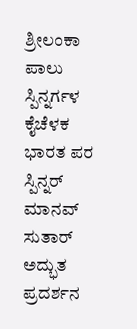ಶ್ರೀಲಂಕಾ ಪಾಲು
ಸ್ಪಿನ್ನರ್ಗಳ ಕೈಚೆಳಕ
ಭಾರತ ಪರ ಸ್ಪಿನ್ನರ್ ಮಾನವ್ ಸುತಾರ್ ಅದ್ಭುತ ಪ್ರದರ್ಶನ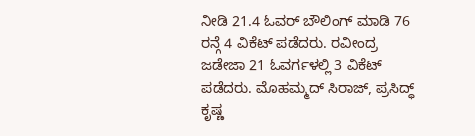ನೀಡಿ 21.4 ಓವರ್ ಬೌಲಿಂಗ್ ಮಾಡಿ 76 ರನ್ಗೆ 4 ವಿಕೆಟ್ ಪಡೆದರು. ರವೀಂದ್ರ ಜಡೇಜಾ 21 ಓವರ್ಗಳಲ್ಲಿ 3 ವಿಕೆಟ್ ಪಡೆದರು. ಮೊಹಮ್ಮದ್ ಸಿರಾಜ್, ಪ್ರಸಿದ್ಧ್ ಕೃಷ್ಣ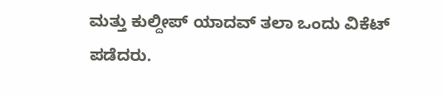ಮತ್ತು ಕುಲ್ದೀಪ್ ಯಾದವ್ ತಲಾ ಒಂದು ವಿಕೆಟ್ ಪಡೆದರು.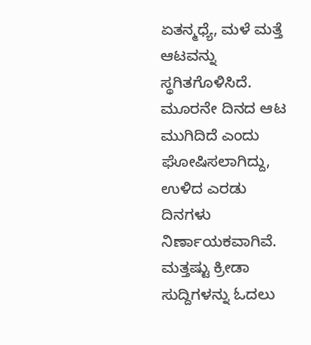ಏತನ್ಮಧ್ಯೆ, ಮಳೆ ಮತ್ತೆ ಆಟವನ್ನು ಸ್ಥಗಿತಗೊಳಿಸಿದೆ. ಮೂರನೇ ದಿನದ ಆಟ ಮುಗಿದಿದೆ ಎಂದು ಘೋಷಿಸಲಾಗಿದ್ದು, ಉಳಿದ ಎರಡು ದಿನಗಳು ನಿರ್ಣಾಯಕವಾಗಿವೆ.
ಮತ್ತಷ್ಟು ಕ್ರೀಡಾ ಸುದ್ದಿಗಳನ್ನು ಓದಲು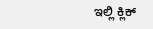ಇಲ್ಲಿ ಕ್ಲಿಕ್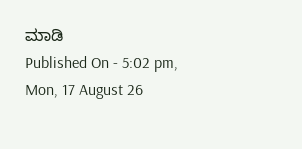ಮಾಡಿ
Published On - 5:02 pm, Mon, 17 August 26